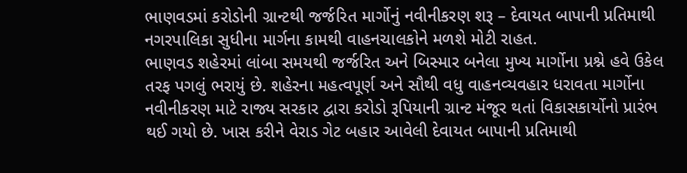ભાણવડમાં કરોડોની ગ્રાન્ટથી જર્જરિત માર્ગોનું નવીનીકરણ શરૂ – દેવાયત બાપાની પ્રતિમાથી નગરપાલિકા સુધીના માર્ગના કામથી વાહનચાલકોને મળશે મોટી રાહત.
ભાણવડ શહેરમાં લાંબા સમયથી જર્જરિત અને બિસ્માર બનેલા મુખ્ય માર્ગોના પ્રશ્ને હવે ઉકેલ તરફ પગલું ભરાયું છે. શહેરના મહત્વપૂર્ણ અને સૌથી વધુ વાહનવ્યવહાર ધરાવતા માર્ગોના નવીનીકરણ માટે રાજ્ય સરકાર દ્વારા કરોડો રૂપિયાની ગ્રાન્ટ મંજૂર થતાં વિકાસકાર્યોનો પ્રારંભ થઈ ગયો છે. ખાસ કરીને વેરાડ ગેટ બહાર આવેલી દેવાયત બાપાની પ્રતિમાથી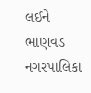લઈને ભાણવડ નગરપાલિકા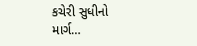કચેરી સુધીનો માર્ગ…